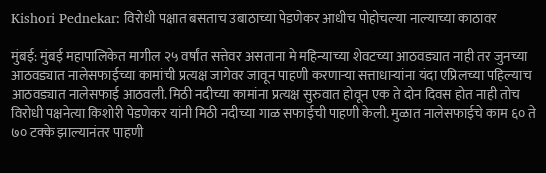Kishori Pednekar: विरोधी पक्षात बसताच उबाठाच्या पेडणेकर आधीच पोहोचल्या नाल्याच्या काठावर

मुंबई: मुंबई महापालिकेत मागील २५ वर्षांत सत्तेवर असताना मे महिन्याच्या शेवटच्या आठवड्यात नाही तर जुनच्या आठवड्यात नालेसफाईच्या कामांची प्रत्यक्ष जागेवर जावून पाहणी करणाऱ्या सत्ताधाऱ्यांना यंदा एप्रिलच्या पहिल्याच आठवड्यात नालेसफाई आठवली. मिठी नदीच्या कामांना प्रत्यक्ष सुरुवात होवून एक ते दोन दिवस होत नाही तोच विरोधी पक्षनेत्या किशोरी पेडणेकर यांनी मिठी नदीच्या गाळ सफाईची पाहणी केली. मुळात नालेसफाईचे काम ६० ते ७० टक्के झाल्यानंतर पाहणी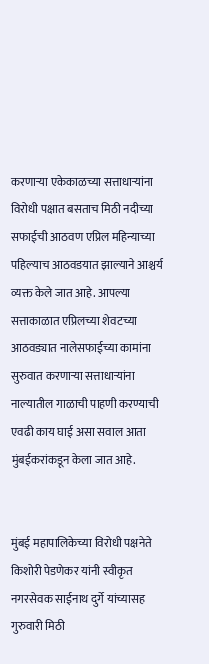करणाऱ्या एकेकाळच्या सत्ताधाऱ्यांना विरोधी पक्षात बसताच मिठी नदीच्या सफाईची आठवण एप्रिल महिन्याच्या पहिल्याच आठवडयात झाल्याने आश्चर्य व्यक्त केले जात आहे. आपल्या सत्ताकाळात एप्रिलच्या शेवटच्या आठवड्यात नालेसफाईच्या कामांना सुरुवात करणाऱ्या सत्ताधाऱ्यांना नाल्यातील गाळाची पाहणी करण्याची एवढी काय घाई असा सवाल आता मुंबईकरांकडून केला जात आहे.


मुंबई महापालिकेच्या विरोधी पक्षनेते किशोरी पेडणेकर यांनी स्वीकृत नगरसेवक साईनाथ दुर्गे यांच्यासह गुरुवारी मिठी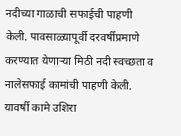नदीच्या गाळाची सफाईची पाहणी केली. पावसाळ्यापूर्वी दरवर्षीप्रमाणे करण्यात येणाऱ्या मिठी नदी स्वच्छता व नालेसफाई कामांची पाहणी केली. यावर्षी कामे उशिरा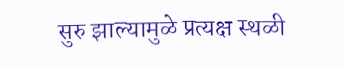सुरु झाल्यामुळे प्रत्यक्ष स्थळी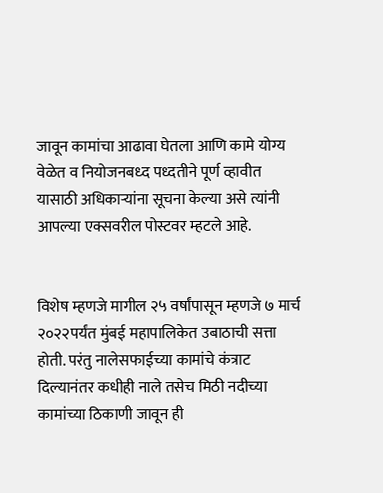जावून कामांचा आढावा घेतला आणि कामे योग्य वेळेत व नियोजनबध्द पध्दतीने पूर्ण व्हावीत यासाठी अधिकाऱ्यांना सूचना केल्या असे त्यांनी आपल्या एक्सवरील पोस्टवर म्हटले आहे.


विशेष म्हणजे मागील २५ वर्षांपासून म्हणजे ७ मार्च २०२२पर्यंत मुंबई महापालिकेत उबाठाची सत्ता होती. परंतु नालेसफाईच्या कामांचे कंत्राट दिल्यानंतर कधीही नाले तसेच मिठी नदीच्या कामांच्या ठिकाणी जावून ही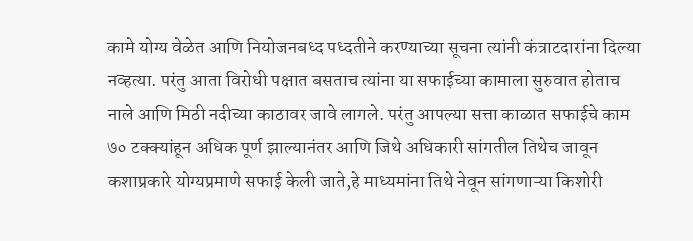कामे योग्य वेळेत आणि नियोजनबध्द पध्दतीने करण्याच्या सूचना त्यांनी कंत्राटदारांना दिल्या नव्हत्या. परंतु आता विरोधी पक्षात बसताच त्यांना या सफाईच्या कामाला सुरुवात होताच नाले आणि मिठी नदीच्या काठावर जावे लागले. परंतु आपल्या सत्ता काळात सफाईचे काम ७० टक्क्यांहून अधिक पूर्ण झाल्यानंतर आणि जिथे अधिकारी सांगतील तिथेच जावून कशाप्रकारे योग्यप्रमाणे सफाई केली जाते,हे माध्यमांना तिथे नेवून सांगणाऱ्या किशोरी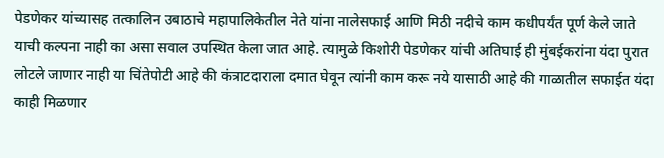पेडणेकर यांच्यासह तत्कालिन उबाठाचे महापालिकेतील नेते यांना नालेसफाई आणि मिठी नदीचे काम कधीपर्यंत पूर्ण केले जाते याची कल्पना नाही का असा सवाल उपस्थित केला जात आहे. त्यामुळे किशोरी पेडणेकर यांची अतिघाई ही मुंबईकरांना यंदा पुरात लोटले जाणार नाही या चिंतेपोटी आहे की कंत्राटदाराला दमात घेवून त्यांनी काम करू नये यासाठी आहे की गाळातील सफाईत यंदा काही मिळणार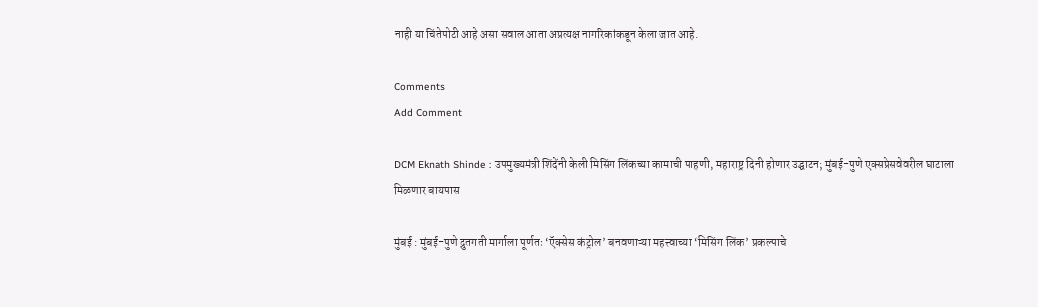नाही या चिंतेपोटी आहे असा सवाल आता अप्रत्यक्ष नागरिकांकडून केला जात आहे.

Comments
Add Comment

DCM Eknath Shinde : उपमुख्यमंत्री शिंदेंनी केली मिसिंग लिंकच्या कामाची पाहणी, महाराष्ट्र दिनी होणार उद्घाटन; मुंबई-पुणे एक्सप्रेसवेवरील घाटाला मिळणार बायपास

मुंबई : मुंबई-पुणे द्रुतगती मार्गाला पूर्णतः ‘ऍक्सेस कंट्रोल’ बनवणाऱ्या महत्त्वाच्या ‘मिसिंग लिंक’ प्रकल्पाचे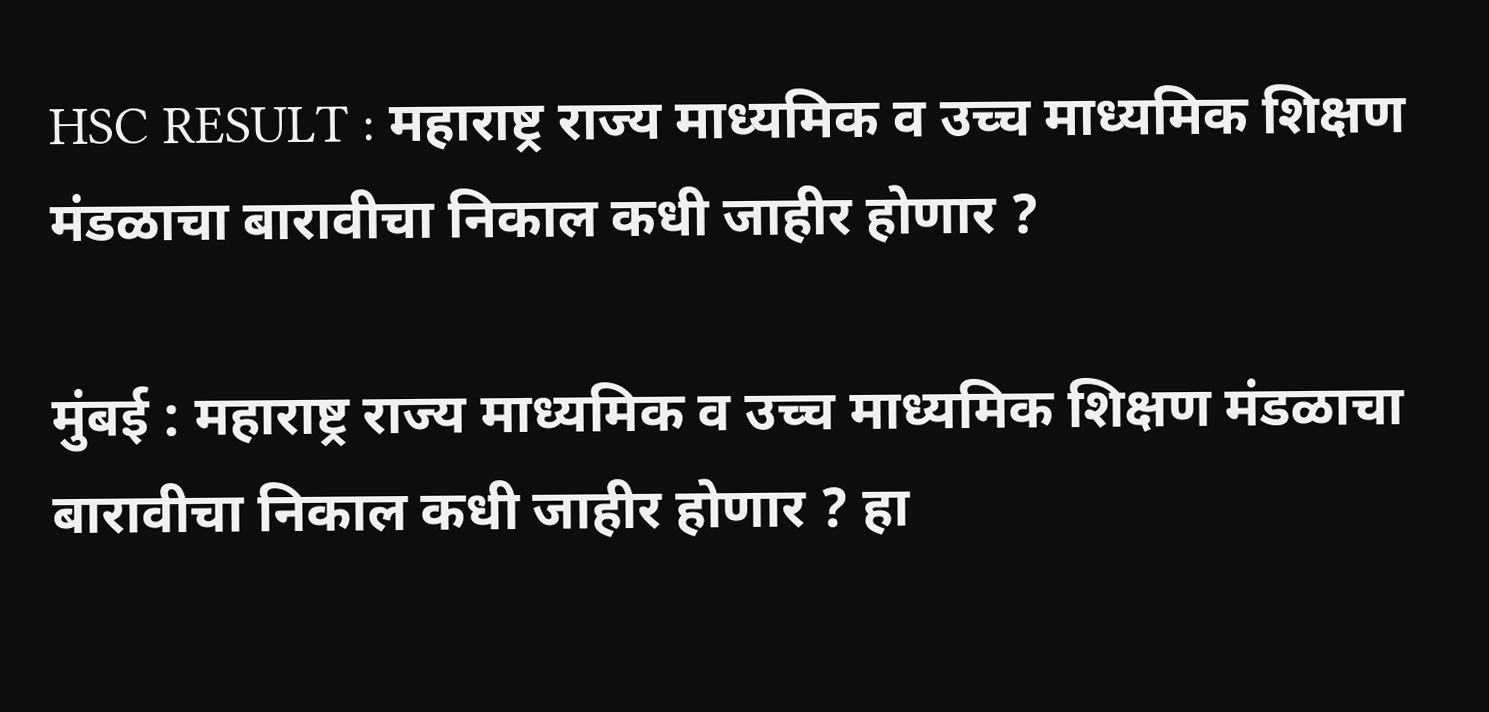HSC RESULT : महाराष्ट्र राज्य माध्यमिक व उच्च माध्यमिक शिक्षण मंडळाचा बारावीचा निकाल कधी जाहीर होणार ?

मुंबई : महाराष्ट्र राज्य माध्यमिक व उच्च माध्यमिक शिक्षण मंडळाचा बारावीचा निकाल कधी जाहीर होणार ? हा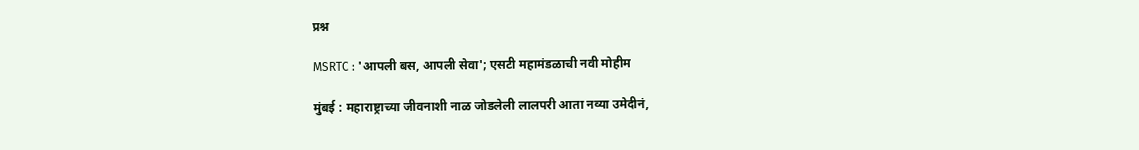प्रश्न

MSRTC : 'आपली बस, आपली सेवा'; एसटी महामंडळाची नवी मोहीम

मुंबई : महाराष्ट्राच्या जीवनाशी नाळ जोडलेली लालपरी आता नव्या उमेदीनं,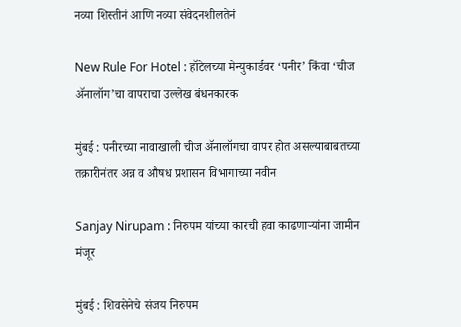नव्या शिस्तीनं आणि नव्या संवेदनशीलतेनं

New Rule For Hotel : हॉटेलच्या मेन्युकार्डवर ‘पनीर’ किंवा ‘चीज ॲनालॉग’चा वापराचा उल्लेख बंधनकारक

मुंबई : पनीरच्या नावाखाली चीज ॲनालॉगचा वापर होत असल्याबाबतच्या तक्रारीनंतर अन्न व औषध प्रशासन विभागाच्या नवीन

Sanjay Nirupam : निरुपम यांच्या कारची हवा काढणाऱ्यांना जामीन मंजूर

मुंबई : शिवसेनेचे संजय निरुपम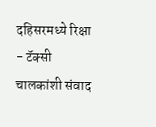दहिसरमध्ये रिक्षा - टॅक्सी चालकांशी संवाद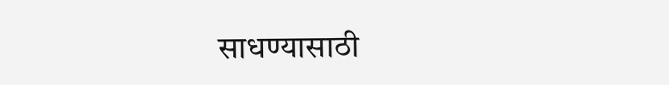साधण्यासाठी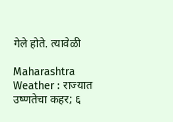गेले होते. त्यावेळी

Maharashtra Weather : राज्यात उष्णतेचा कहर; ६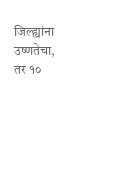जिल्ह्यांना उष्णतेचा, तर १०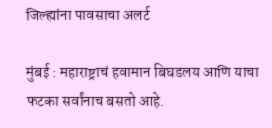जिल्ह्यांना पावसाचा अलर्ट

मुंबई : महाराष्ट्राचं हवामान बिघडलय आणि याचा फटका सर्वांनाच बसतो आहे.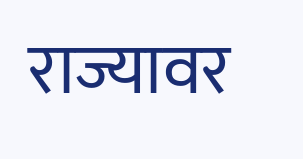राज्यावर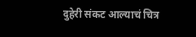दुहेरी संकट आल्याचं चित्र